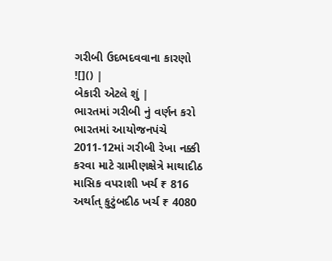ગરીબી ઉદભદવવાના કારણો
![]() |
બેકારી એટલે શું |
ભારતમાં ગરીબી નું વર્ણન કરો
ભારતમાં આયોજનપંચે 2011-12માં ગરીબી રેખા નક્કી કરવા માટે ગ્રામીણક્ષેત્રે માથાદીઠ માસિક વપરાશી ખર્ચ ₹ 816 અર્થાત્ કુટુંબદીઠ ખર્ચ ₹ 4080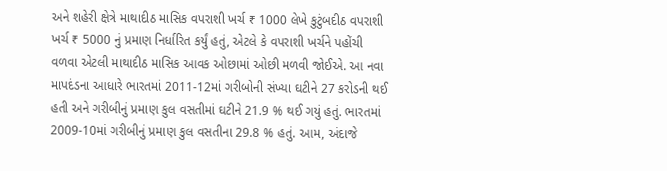અને શહેરી ક્ષેત્રે માથાદીઠ માસિક વપરાશી ખર્ચ ₹ 1000 લેખે કુટુંબદીઠ વપરાશી ખર્ચ ₹ 5000 નું પ્રમાણ નિર્ધારિત કર્યું હતું, એટલે કે વપરાશી ખર્ચને પહોંચી વળવા એટલી માથાદીઠ માસિક આવક ઓછામાં ઓછી મળવી જોઈએ. આ નવા માપદંડના આધારે ભારતમાં 2011-12માં ગરીબોની સંખ્યા ઘટીને 27 કરોડની થઈ હતી અને ગરીબીનું પ્રમાણ કુલ વસતીમાં ઘટીને 21.9 % થઈ ગયું હતું. ભારતમાં 2009-10માં ગરીબીનું પ્રમાણ કુલ વસતીના 29.8 % હતું. આમ, અંદાજે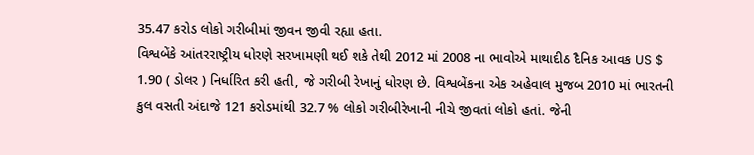35.47 કરોડ લોકો ગરીબીમાં જીવન જીવી રહ્યા હતા.
વિશ્વબેંકે આંતરરાષ્ટ્રીય ધોરણે સરખામણી થઈ શકે તેથી 2012 માં 2008 ના ભાવોએ માથાદીઠ દૈનિક આવક US $ 1.90 ( ડોલર ) નિર્ધારિત કરી હતી, જે ગરીબી રેખાનું ધોરણ છે. વિશ્વબેંકના એક અહેવાલ મુજબ 2010 માં ભારતની કુલ વસતી અંદાજે 121 કરોડમાંથી 32.7 % લોકો ગરીબીરેખાની નીચે જીવતાં લોકો હતાં. જેની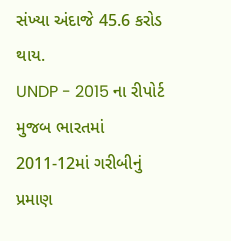સંખ્યા અંદાજે 45.6 કરોડ થાય.
UNDP - 2015 ના રીપોર્ટ મુજબ ભારતમાં 2011-12માં ગરીબીનું પ્રમાણ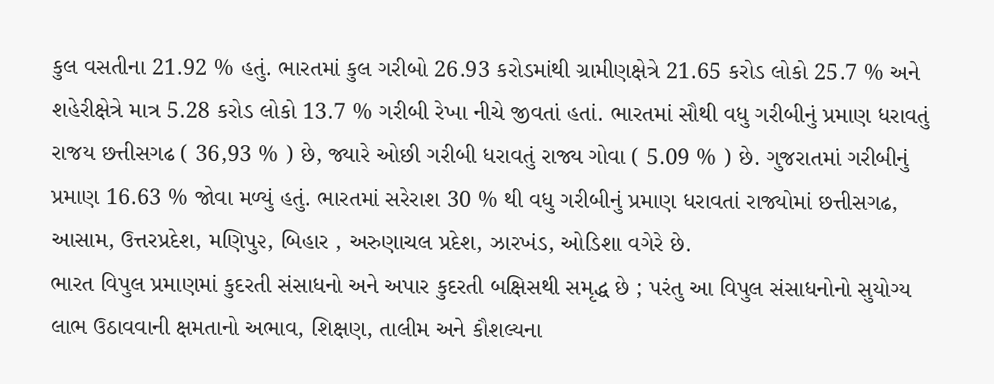કુલ વસતીના 21.92 % હતું. ભારતમાં કુલ ગરીબો 26.93 કરોડમાંથી ગ્રામીણક્ષેત્રે 21.65 કરોડ લોકો 25.7 % અને શહેરીક્ષેત્રે માત્ર 5.28 કરોડ લોકો 13.7 % ગરીબી રેખા નીચે જીવતાં હતાં. ભારતમાં સૌથી વધુ ગરીબીનું પ્રમાણ ધરાવતું રાજય છત્તીસગઢ ( 36,93 % ) છે, જ્યારે ઓછી ગરીબી ધરાવતું રાજ્ય ગોવા ( 5.09 % ) છે. ગુજરાતમાં ગરીબીનું પ્રમાણ 16.63 % જોવા મળ્યું હતું. ભારતમાં સરેરાશ 30 % થી વધુ ગરીબીનું પ્રમાણ ધરાવતાં રાજ્યોમાં છત્તીસગઢ, આસામ, ઉત્તરપ્રદેશ, મણિપુ૨, બિહાર , અરુણાચલ પ્રદેશ, ઝારખંડ, ઓડિશા વગેરે છે.
ભારત વિપુલ પ્રમાણમાં કુદરતી સંસાધનો અને અપાર કુદરતી બક્ષિસથી સમૃદ્ધ છે ; પરંતુ આ વિપુલ સંસાધનોનો સુયોગ્ય લાભ ઉઠાવવાની ક્ષમતાનો અભાવ, શિક્ષણ, તાલીમ અને કૌશલ્યના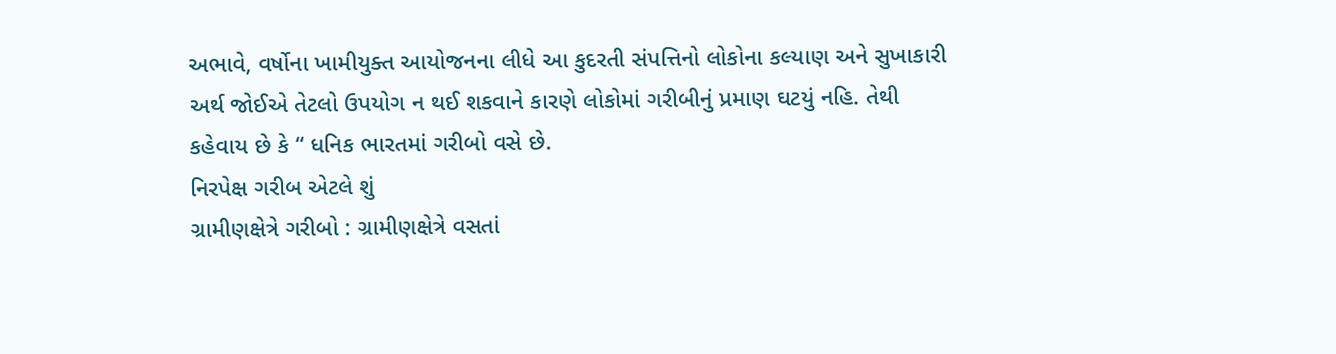અભાવે, વર્ષોના ખામીયુક્ત આયોજનના લીધે આ કુદરતી સંપત્તિનો લોકોના કલ્યાણ અને સુખાકારી અર્થ જોઈએ તેટલો ઉપયોગ ન થઈ શકવાને કારણે લોકોમાં ગરીબીનું પ્રમાણ ઘટયું નહિ. તેથી કહેવાય છે કે “ ધનિક ભારતમાં ગરીબો વસે છે.
નિરપેક્ષ ગરીબ એટલે શું
ગ્રામીણક્ષેત્રે ગરીબો : ગ્રામીણક્ષેત્રે વસતાં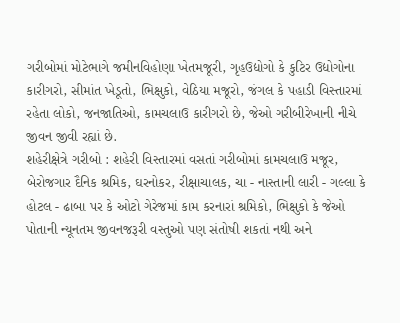ગરીબોમાં મોટેભાગે જમીનવિહોણા ખેતમજૂરી, ગૃહઉદ્યોગો કે કુટિર ઉદ્યોગોના કારીગરો, સીમાંત ખેડૂતો, ભિક્ષુકો, વેઠિયા મજૂરો, જંગલ કે પહાડી વિસ્તારમાં રહેતા લોકો, જનજાતિઓ, કામચલાઉ કારીગરો છે, જેઓ ગરીબીરેખાની નીચે જીવન જીવી રહ્યાં છે.
શહેરીક્ષેત્રે ગરીબો : શહેરી વિસ્તારમાં વસતાં ગરીબોમાં કામચલાઉ મજૂર, બેરોજગાર દૈનિક શ્રમિક, ઘરનોકર, રીક્ષાચાલક, ચા - નાસ્તાની લારી - ગલ્લા કે હોટલ - ઢાબા પર કે ઓટો ગેરેજમાં કામ કરનારાં શ્રમિકો, ભિક્ષુકો કે જેઓ પોતાની ન્યૂનતમ જીવનજરૂરી વસ્તુઓ પણ સંતોષી શકતાં નથી અને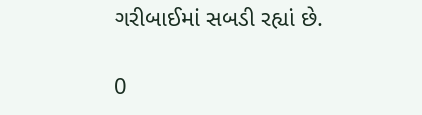ગરીબાઈમાં સબડી રહ્યાં છે.

0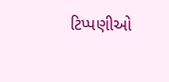ટિપ્પણીઓ